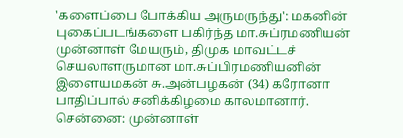'களைப்பை போக்கிய அருமருந்து': மகனின் புகைப்படங்களை பகிர்ந்த மா.சுப்ரமணியன்
முன்னாள் மேயரும், திமுக மாவட்டச் செயலாளருமான மா.சுப்பிரமணியனின் இளையமகன் சு.அன்பழகன் (34) கரோனா பாதிப்பால் சனிக்கிழமை காலமானார்.
சென்னை: முன்னாள்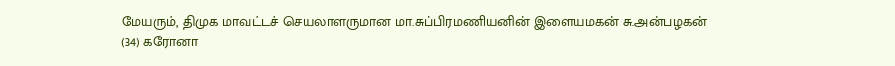மேயரும், திமுக மாவட்டச் செயலாளருமான மா.சுப்பிரமணியனின் இளையமகன் சு.அன்பழகன் (34) கரோனா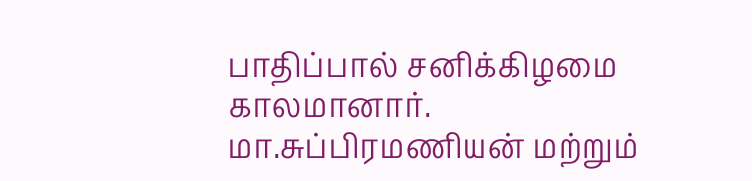பாதிப்பால் சனிக்கிழமை காலமானார்.
மா.சுப்பிரமணியன் மற்றும்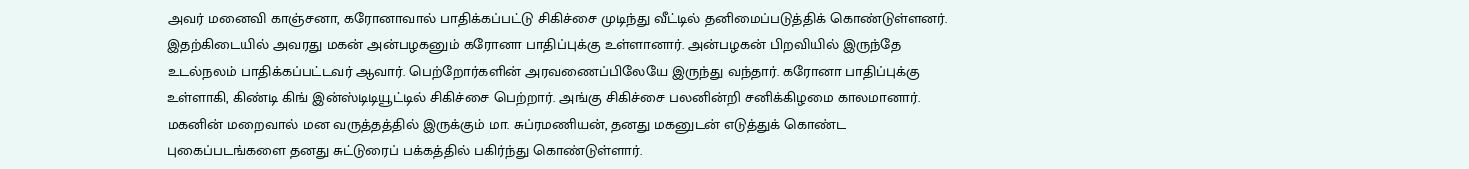அவர் மனைவி காஞ்சனா, கரோனாவால் பாதிக்கப்பட்டு சிகிச்சை முடிந்து வீட்டில் தனிமைப்படுத்திக் கொண்டுள்ளனர்.
இதற்கிடையில் அவரது மகன் அன்பழகனும் கரோனா பாதிப்புக்கு உள்ளானார். அன்பழகன் பிறவியில் இருந்தே உடல்நலம் பாதிக்கப்பட்டவர் ஆவார். பெற்றோர்களின் அரவணைப்பிலேயே இருந்து வந்தார். கரோனா பாதிப்புக்கு உள்ளாகி, கிண்டி கிங் இன்ஸ்டிடியூட்டில் சிகிச்சை பெற்றார். அங்கு சிகிச்சை பலனின்றி சனிக்கிழமை காலமானார்.
மகனின் மறைவால் மன வருத்தத்தில் இருக்கும் மா. சுப்ரமணியன், தனது மகனுடன் எடுத்துக் கொண்ட புகைப்படங்களை தனது சுட்டுரைப் பக்கத்தில் பகிர்ந்து கொண்டுள்ளார்.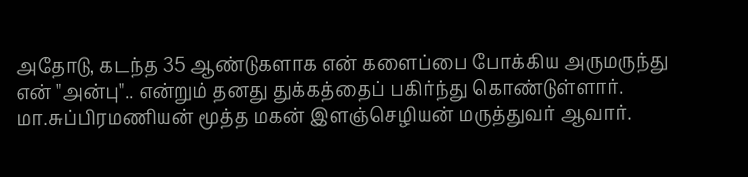அதோடு, கடந்த 35 ஆண்டுகளாக என் களைப்பை போக்கிய அருமருந்து என் "அன்பு".. என்றும் தனது துக்கத்தைப் பகிர்ந்து கொண்டுள்ளார்.
மா.சுப்பிரமணியன் மூத்த மகன் இளஞ்செழியன் மருத்துவர் ஆவார்.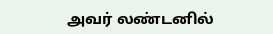அவர் லண்டனில்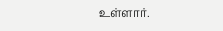உள்ளார்.